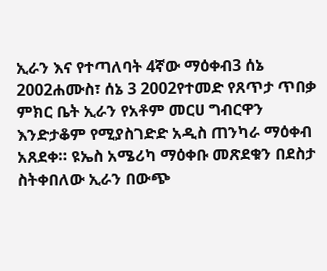ኢራን እና የተጣለባት 4ኛው ማዕቀብ3 ሰኔ 2002ሐሙስ፣ ሰኔ 3 2002የተመድ የጸጥታ ጥበቃ ምክር ቤት ኢራን የአቶም መርሀ ግብርዋን እንድታቆም የሚያስገድድ አዲስ ጠንካራ ማዕቀብ አጸደቀ። ዩኤስ አሜሪካ ማዕቀቡ መጽደቁን በደስታ ስትቀበለው ኢራን በውጭ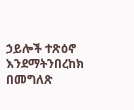ኃይሎች ተጽዕኖ እንደማትንበረከክ በመግለጽ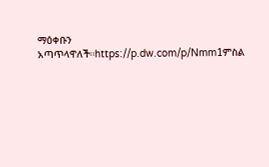ማዕቀቡን አጣጥላዋለች።https://p.dw.com/p/Nmm1ምስል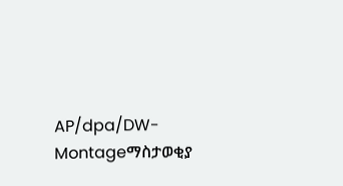AP/dpa/DW-Montageማስታወቂያ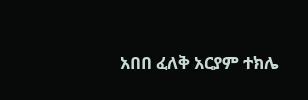አበበ ፈለቅ አርያም ተክሌ